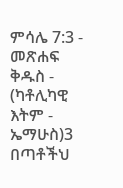ምሳሌ 7:3 - መጽሐፍ ቅዱስ - (ካቶሊካዊ እትም - ኤማሁስ)3 በጣቶችህ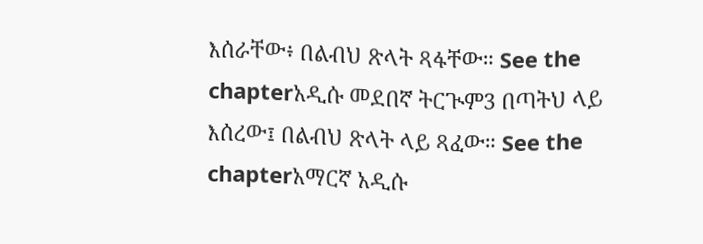እሰራቸው፥ በልብህ ጽላት ጻፋቸው። See the chapterአዲሱ መደበኛ ትርጒም3 በጣትህ ላይ እሰረው፤ በልብህ ጽላት ላይ ጻፈው። See the chapterአማርኛ አዲሱ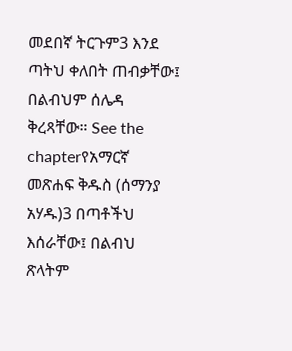መደበኛ ትርጉም3 እንደ ጣትህ ቀለበት ጠብቃቸው፤ በልብህም ሰሌዳ ቅረጻቸው። See the chapterየአማርኛ መጽሐፍ ቅዱስ (ሰማንያ አሃዱ)3 በጣቶችህ እሰራቸው፤ በልብህ ጽላትም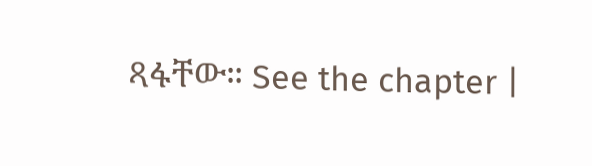ጻፋቸው። See the chapter |